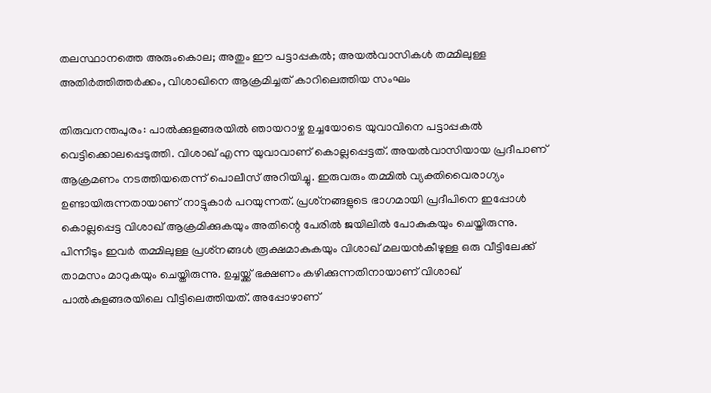തലസ്ഥാനത്തെ അരുംകൊല; അതും ഈ പട്ടാപ്പകൽ; അയൽവാസികൾ തമ്മിലുള്ള അതിർത്തിത്തർക്കം, വിശാഖിനെ ആക്രമിച്ചത് കാറിലെത്തിയ സംഘം

തിരുവനന്തപുരം: പാൽക്കുളങ്ങരയിൽ ഞായറാഴ്ച ഉച്ചയോടെ യുവാവിനെ പട്ടാപ്പകൽ വെട്ടിക്കൊലപ്പെടുത്തി. വിശാഖ് എന്ന യുവാവാണ് കൊല്ലപ്പെട്ടത്. അയൽവാസിയായ പ്രദീപാണ് ആക്രമണം നടത്തിയതെന്ന് പൊലീസ് അറിയിച്ചു. ഇരുവരും തമ്മിൽ വ്യക്തിവൈരാഗ്യം ഉണ്ടായിരുന്നതായാണ് നാട്ടുകാർ പറയുന്നത്. പ്രശ്‌നങ്ങളുടെ ഭാഗമായി പ്രദീപിനെ ഇപ്പോൾ കൊല്ലപ്പെട്ട വിശാഖ് ആക്രമിക്കുകയും അതിന്റെ പേരിൽ ജയിലിൽ പോകുകയും ചെയ്തിരുന്നു. പിന്നീടും ഇവർ തമ്മിലുള്ള പ്രശ്‌നങ്ങൾ രൂക്ഷമാകുകയും വിശാഖ് മലയൻകീഴുള്ള ഒരു വീട്ടിലേക്ക് താമസം മാറുകയും ചെയ്തിരുന്നു. ഉച്ചയ്ക്ക് ഭക്ഷണം കഴിക്കുന്നതിനായാണ് വിശാഖ് പാൽകുളങ്ങരയിലെ വീട്ടിലെത്തിയത്. അപ്പോഴാണ്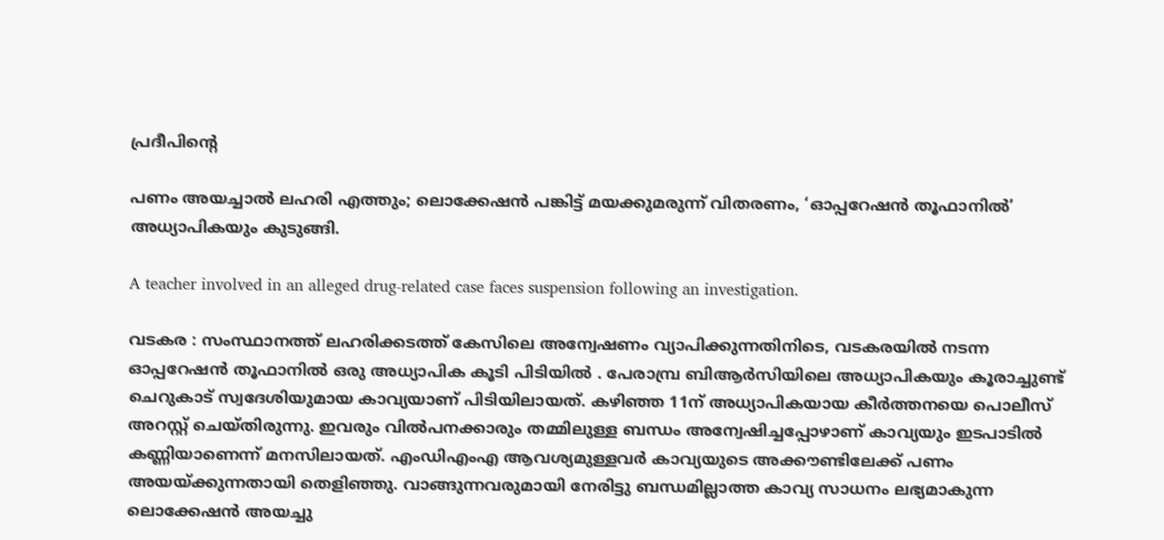പ്രദീപിന്റെ

പണം അയച്ചാൽ ലഹരി എത്തും; ലൊക്കേഷൻ പങ്കിട്ട് മയക്കുമരുന്ന് വിതരണം, ‘ഓപ്പറേഷൻ തൂഫാനിൽ’ അധ്യാപികയും കുടുങ്ങി.

A teacher involved in an alleged drug-related case faces suspension following an investigation.

വടകര : സംസ്ഥാനത്ത് ലഹരിക്കടത്ത് കേസിലെ അന്വേഷണം വ്യാപിക്കുന്നതിനിടെ, വടകരയിൽ നടന്ന ഓപ്പറേഷൻ തൂഫാനിൽ ഒരു അധ്യാപിക കൂടി പിടിയിൽ . പേരാമ്പ്ര ബിആർസിയിലെ അധ്യാപികയും കൂരാച്ചുണ്ട് ചെറുകാട് സ്വദേശിയുമായ കാവ്യയാണ് പിടിയിലായത്. കഴിഞ്ഞ 11ന് അധ്യാപികയായ കീർത്തനയെ പൊലീസ് അറസ്റ്റ് ചെയ്തിരുന്നു. ഇവരും വിൽപനക്കാരും തമ്മിലുള്ള ബന്ധം അന്വേഷിച്ചപ്പോഴാണ് കാവ്യയും ഇടപാടിൽ കണ്ണിയാണെന്ന് മനസിലായത്. എംഡിഎംഎ ആവശ്യമുള്ളവർ കാവ്യയുടെ അക്കൗണ്ടിലേക്ക് പണം അയയ്ക്കുന്നതായി തെളിഞ്ഞു. വാങ്ങുന്നവരുമായി നേരിട്ടു ബന്ധമില്ലാത്ത കാവ്യ സാധനം ലഭ്യമാകുന്ന ലൊക്കേഷൻ അയച്ചു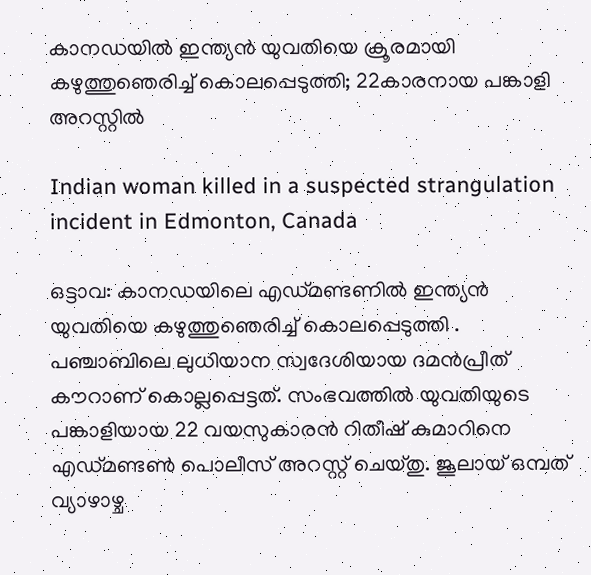കാനഡയിൽ ഇന്ത്യൻ യുവതിയെ ക്രൂരമായി കഴുത്തുഞെരിച്ച് കൊലപ്പെടുത്തി; 22കാരനായ പങ്കാളി അറസ്റ്റിൽ

Indian woman killed in a suspected strangulation incident in Edmonton, Canada

ഒട്ടാവ: കാനഡയിലെ എഡ്മണ്ടണിൽ ഇന്ത്യൻ യുവതിയെ കഴുത്തുഞെരിച്ച് കൊലപ്പെടുത്തി . പഞ്ചാബിലെ ലുധിയാന സ്വദേശിയായ ദമൻപ്രീത് കൗറാണ് കൊല്ലപ്പെട്ടത്. സംഭവത്തിൽ യുവതിയുടെ പങ്കാളിയായ 22 വയസുകാരൻ റിതീഷ് കുമാറിനെ എഡ്മണ്ടൺ പൊലീസ് അറസ്റ്റ് ചെയ്തു. ജൂലായ് ഒമ്പത് വ്യാഴാഴ്ച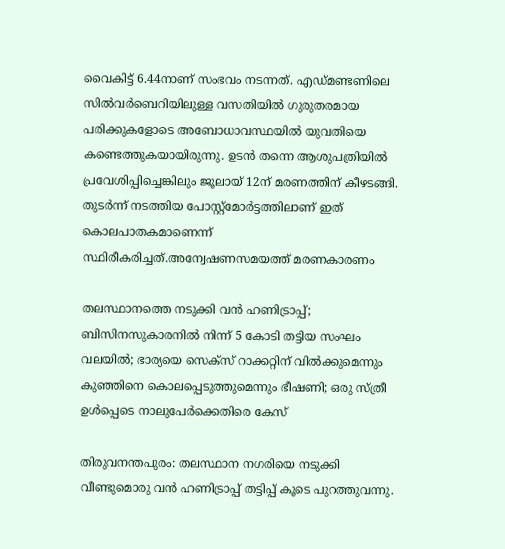വൈകിട്ട് 6.44നാണ് സംഭവം നടന്നത്. എഡ്മണ്ടണിലെ സിൽവർബെറിയിലുള്ള വസതിയിൽ ഗുരുതരമായ പരിക്കുകളോടെ അബോധാവസ്ഥയിൽ യുവതിയെ കണ്ടെത്തുകയായിരുന്നു. ഉടൻ തന്നെ ആശുപത്രിയിൽ പ്രവേശിപ്പിച്ചെങ്കിലും ജൂലായ് 12ന് മരണത്തിന് കീഴടങ്ങി. തുടർന്ന് നടത്തിയ പോസ്റ്റ്‌മോർട്ടത്തിലാണ് ഇത് കൊലപാതകമാണെന്ന് സ്ഥിരീകരിച്ചത്.അന്വേഷണസമയത്ത് മരണകാരണം

തലസ്ഥാനത്തെ നടുക്കി വന്‍ ഹണിട്രാപ്പ്; ബിസിനസുകാരനില്‍ നിന്ന് 5 കോടി തട്ടിയ സംഘം വലയില്‍; ഭാര്യയെ സെക്‌സ് റാക്കറ്റിന് വില്‍ക്കുമെന്നും കുഞ്ഞിനെ കൊലപ്പെടുത്തുമെന്നും ഭീഷണി; ഒരു സ്ത്രീ ഉള്‍പ്പെടെ നാലുപേര്‍ക്കെതിരെ കേസ്‌

തിരുവനന്തപുരം: തലസ്ഥാന നഗരിയെ നടുക്കി വീണ്ടുമൊരു വന്‍ ഹണിട്രാപ്പ് തട്ടിപ്പ് കൂടെ പുറത്തുവന്നു.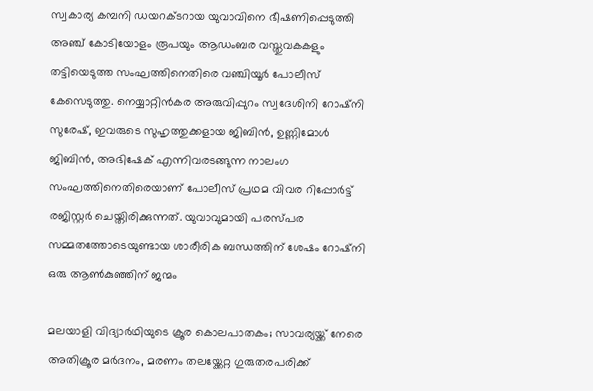സ്വകാര്യ കമ്പനി ഡയറക്ടറായ യുവാവിനെ ഭീഷണിപ്പെടുത്തി അഞ്ച് കോടിയോളം രൂപയും ആഡംബര വസ്തുവകകളും തട്ടിയെടുത്ത സംഘത്തിനെതിരെ വഞ്ചിയൂര്‍ പോലീസ് കേസെടുത്തു. നെയ്യാറ്റിന്‍കര അരുവിപ്പുറം സ്വദേശിനി റോഷ്‌നി സുരേഷ്, ഇവരുടെ സുഹൃത്തുക്കളായ ജിബിന്‍, ഉണ്ണിമോള്‍ ജിബിന്‍, അഭിഷേക് എന്നിവരടങ്ങുന്ന നാലംഗ സംഘത്തിനെതിരെയാണ് പോലീസ് പ്രഥമ വിവര റിപ്പോര്‍ട്ട് രജിസ്റ്റര്‍ ചെയ്തിരിക്കുന്നത്. യുവാവുമായി പരസ്പര സമ്മതത്തോടെയുണ്ടായ ശാരീരിക ബന്ധത്തിന് ശേഷം റോഷ്‌നി ഒരു ആണ്‍കുഞ്ഞിന് ജന്മം

മലയാളി വിദ്യാർഥിയുടെ ക്രൂര കൊലപാതകം; സാവര്യയ്ക്ക് നേരെ അതിക്രൂര മർദനം, മരണം തലയ്ക്കേറ്റ ഗുരുതരപരിക്ക്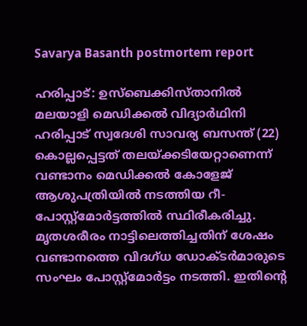Savarya Basanth postmortem report

ഹരിപ്പാട്: ഉസ്ബെക്കിസ്താനിൽ മലയാളി മെഡിക്കൽ വിദ്യാർഥിനി ഹരിപ്പാട് സ്വദേശി സാവര്യ ബസന്ത് (22) കൊല്ലപ്പെട്ടത് തലയ്ക്കടിയേറ്റാണെന്ന് വണ്ടാനം മെഡിക്കൽ കോളേജ് ആശുപത്രിയിൽ നടത്തിയ റീ-പോസ്റ്റ്‌മോർട്ടത്തിൽ സ്ഥിരീകരിച്ചു. മൃതശരീരം നാട്ടിലെത്തിച്ചതിന് ശേഷം വണ്ടാനത്തെ വിദഗ്ധ ഡോക്ടർമാരുടെ സംഘം പോസ്റ്റ്‌മോർട്ടം നടത്തി. ഇതിന്റെ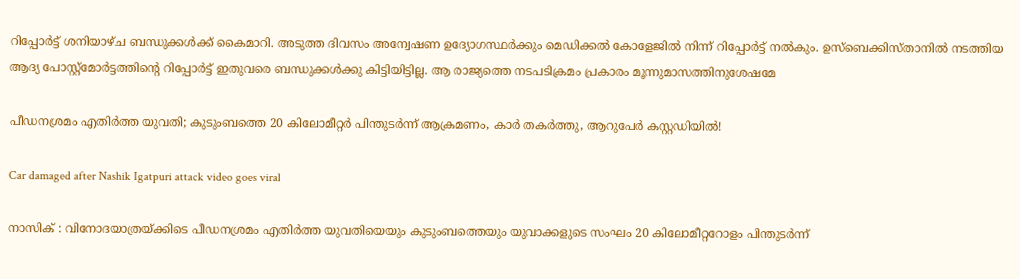റിപ്പോർട്ട് ശനിയാഴ്ച ബന്ധുക്കൾക്ക് കൈമാറി. അടുത്ത ദിവസം അന്വേഷണ ഉദ്യോഗസ്ഥർക്കും മെഡിക്കൽ കോളേജിൽ നിന്ന് റിപ്പോർട്ട് നൽകും. ഉസ്‌ബെക്കിസ്താനിൽ നടത്തിയ ആദ്യ പോസ്റ്റ്‌മോർട്ടത്തിന്റെ റിപ്പോർട്ട് ഇതുവരെ ബന്ധുക്കൾക്കു കിട്ടിയിട്ടില്ല. ആ രാജ്യത്തെ നടപടിക്രമം പ്രകാരം മൂന്നുമാസത്തിനുശേഷമേ

പീഡനശ്രമം എതിർത്ത യുവതി; കുടുംബത്തെ 20 കിലോമീറ്റർ പിന്തുടർന്ന് ആക്രമണം, കാർ തകർത്തു, ആറുപേർ കസ്റ്റഡിയിൽ!

Car damaged after Nashik Igatpuri attack video goes viral

നാസിക് : വിനോദയാത്രയ്ക്കിടെ പീഡനശ്രമം എതിർത്ത യുവതിയെയും കുടുംബത്തെയും യുവാക്കളുടെ സംഘം 20 കിലോമീറ്ററോളം പിന്തുടർന്ന്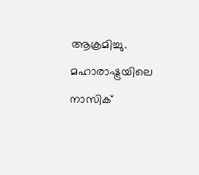ആക്രമിച്ചു. മഹാരാഷ്ട്രയിലെ നാസിക്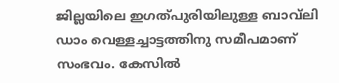ജില്ലയിലെ ഇഗത്പുരിയിലുള്ള ബാവ്‌ലി ഡാം വെള്ളച്ചാട്ടത്തിനു സമീപമാണ് സംഭവം. കേസിൽ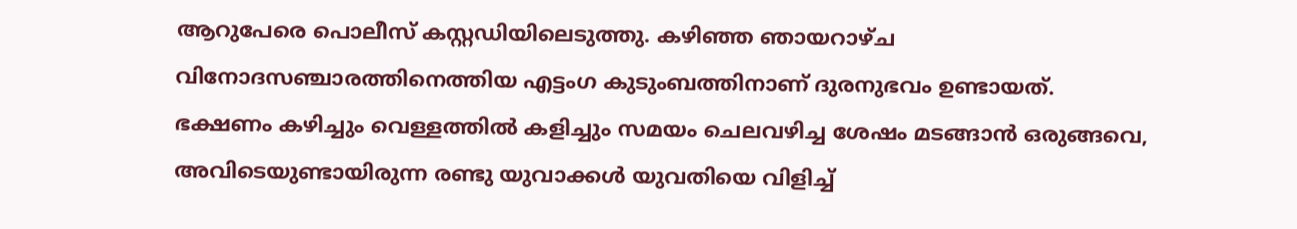ആറുപേരെ പൊലീസ് കസ്റ്റഡിയിലെടുത്തു. കഴിഞ്ഞ ഞായറാഴ്ച വിനോദസഞ്ചാരത്തിനെത്തിയ എട്ടംഗ കുടുംബത്തിനാണ് ദുരനുഭവം ഉണ്ടായത്. ഭക്ഷണം കഴിച്ചും വെള്ളത്തിൽ കളിച്ചും സമയം ചെലവഴിച്ച ശേഷം മടങ്ങാൻ ഒരുങ്ങവെ, അവിടെയുണ്ടായിരുന്ന രണ്ടു യുവാക്കൾ യുവതിയെ വിളിച്ച്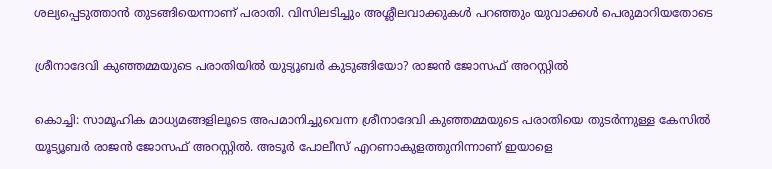ശല്യപ്പെടുത്താൻ തുടങ്ങിയെന്നാണ് പരാതി. വിസിലടിച്ചും അശ്ലീലവാക്കുകൾ പറഞ്ഞും യുവാക്കൾ പെരുമാറിയതോടെ

ശ്രീനാദേവി കുഞ്ഞമ്മയുടെ പരാതിയിൽ യുട്യൂബർ കുടുങ്ങിയോ? രാജൻ ജോസഫ് അറസ്റ്റിൽ

കൊച്ചി: സാമൂഹിക മാധ്യമങ്ങളിലൂടെ അപമാനിച്ചുവെന്ന ശ്രീനാദേവി കുഞ്ഞമ്മയുടെ പരാതിയെ തുടർന്നുള്ള കേസിൽ യൂട്യൂബർ രാജൻ ജോസഫ് അറസ്റ്റിൽ. അടൂർ പോലീസ് എറണാകുളത്തുനിന്നാണ് ഇയാളെ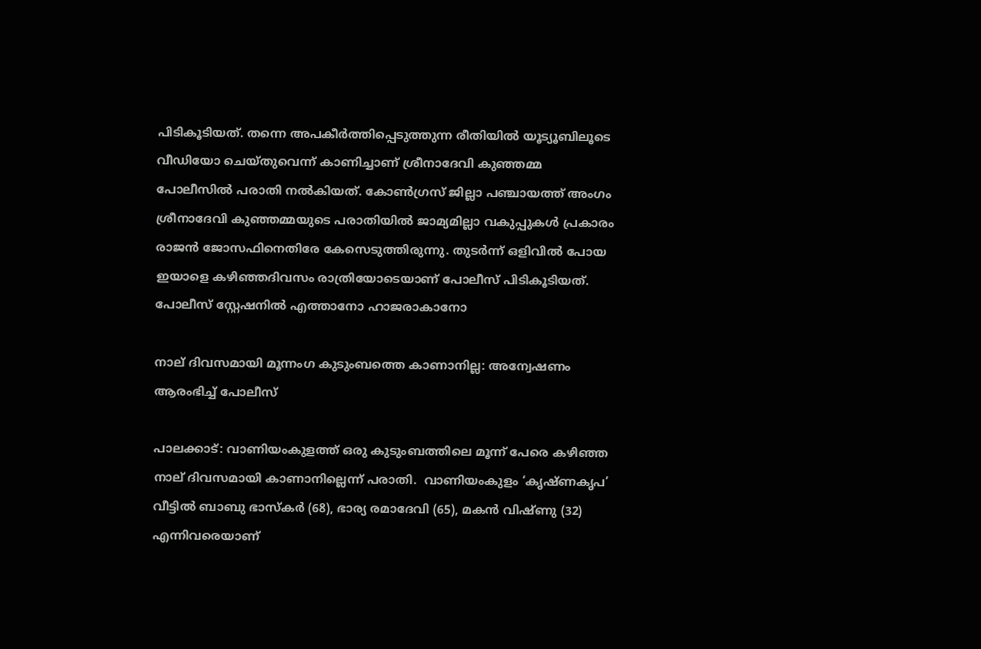പിടികൂടിയത്. തന്നെ അപകീർത്തിപ്പെടുത്തുന്ന രീതിയിൽ യൂട്യൂബിലൂടെ വീഡിയോ ചെയ്തുവെന്ന് കാണിച്ചാണ് ശ്രീനാദേവി കുഞ്ഞമ്മ പോലീസിൽ പരാതി നൽകിയത്. കോൺഗ്രസ് ജില്ലാ പഞ്ചായത്ത് അംഗം ശ്രീനാദേവി കുഞ്ഞമ്മയുടെ പരാതിയിൽ ജാമ്യമില്ലാ വകുപ്പുകൾ പ്രകാരം രാജൻ ജോസഫിനെതിരേ കേസെടുത്തിരുന്നു. തുടർന്ന് ഒളിവിൽ പോയ ഇയാളെ കഴിഞ്ഞദിവസം രാത്രിയോടെയാണ് പോലീസ് പിടികൂടിയത്. പോലീസ് സ്റ്റേഷനിൽ എത്താനോ ഹാജരാകാനോ

നാല് ദിവസമായി മൂന്നംഗ കുടുംബത്തെ കാണാനില്ല: അന്വേഷണം ആരംഭിച്ച് പോലീസ്

പാലക്കാട്: വാണിയംകുളത്ത് ഒരു കുടുംബത്തിലെ മൂന്ന് പേരെ കഴിഞ്ഞ നാല് ദിവസമായി കാണാനില്ലെന്ന് പരാതി.  വാണിയംകുളം ‘കൃഷ്ണകൃപ’ വീട്ടിൽ ബാബു ഭാസ്കർ (68), ഭാര്യ രമാദേവി (65), മകൻ വിഷ്ണു (32) എന്നിവരെയാണ്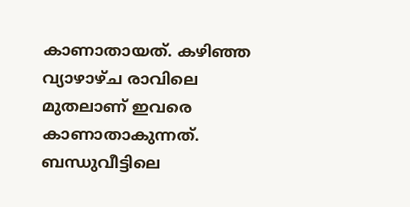കാണാതായത്. കഴിഞ്ഞ വ്യാഴാഴ്ച രാവിലെ മുതലാണ് ഇവരെ കാണാതാകുന്നത്. ബന്ധുവീട്ടിലെ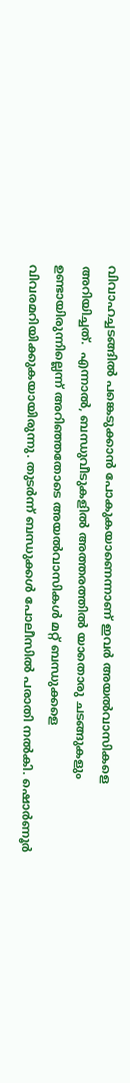വിവാഹച്ചടങ്ങിൽ പങ്കെടുക്കാൻ പോകുകയാണെന്നാണ് ഇവർ അയൽവാസികളെ അറിയിച്ചത്.  എന്നാൽ, ബന്ധുവീടുകളിൽ അത്തരത്തിൽ യാതൊരു ചടങ്ങുകളും ഉണ്ടായിരുന്നില്ലെന്ന് അറിഞ്ഞതോടെ അയൽവാസികൾ മറ്റ് ബന്ധുക്കളെ വിവരമറിയിക്കുകയായിരുന്നു. തുടർന്ന് ബന്ധുക്കൾ പോലീസിൽ പരാതി നൽകി. ഷൊർണൂർ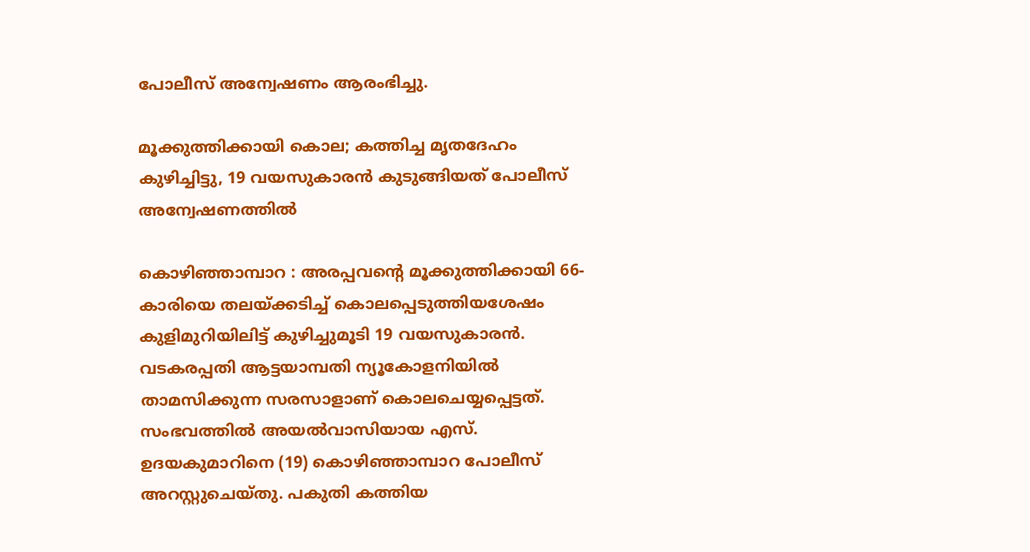പോലീസ് അന്വേഷണം ആരംഭിച്ചു.

മൂക്കുത്തിക്കായി കൊല; കത്തിച്ച മൃതദേഹം കുഴിച്ചിട്ടു, 19 വയസുകാരൻ കുടുങ്ങിയത് പോലീസ് അന്വേഷണത്തിൽ

കൊഴിഞ്ഞാമ്പാറ : അരപ്പവന്റെ മൂക്കുത്തിക്കായി 66-കാരിയെ തലയ്ക്കടിച്ച് കൊലപ്പെടുത്തിയശേഷം കുളിമുറിയിലിട്ട് കുഴിച്ചുമൂടി 19 വയസുകാരൻ. വടകരപ്പതി ആട്ടയാമ്പതി ന്യൂകോളനിയിൽ താമസിക്കുന്ന സരസാളാണ് കൊലചെയ്യപ്പെട്ടത്. സംഭവത്തിൽ അയൽവാസിയായ എസ്. ഉദയകുമാറിനെ (19) കൊഴിഞ്ഞാമ്പാറ പോലീസ് അറസ്റ്റുചെയ്തു. പകുതി കത്തിയ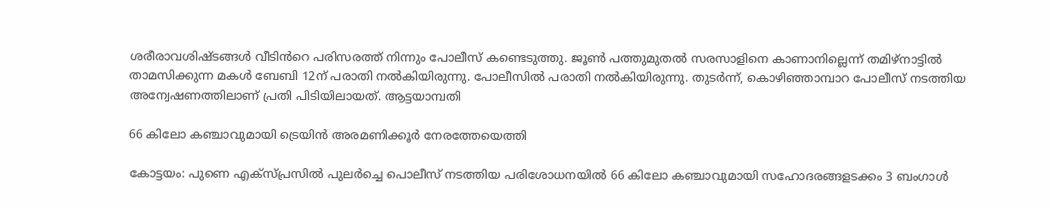ശരീരാവശിഷ്ടങ്ങൾ വീടിൻറെ പരിസരത്ത് നിന്നും പോലീസ് കണ്ടെടുത്തു. ജൂൺ പത്തുമുതൽ സരസാളിനെ കാണാനില്ലെന്ന് തമിഴ്നാട്ടിൽ താമസിക്കുന്ന മകൾ ബേബി 12ന് പരാതി നൽകിയിരുന്നു. പോലീസിൽ പരാതി നൽകിയിരുന്നു. തുടർന്ന്, കൊഴിഞ്ഞാമ്പാറ പോലീസ് നടത്തിയ അന്വേഷണത്തിലാണ് പ്രതി പിടിയിലായത്. ആട്ടയാമ്പതി

66 കിലോ കഞ്ചാവുമായി ട്രെയിൻ അരമണിക്കൂർ നേരത്തേയെത്തി

കോട്ടയം: പുണെ എക്സ്പ്രസിൽ പുലർച്ചെ പൊലീസ് നടത്തിയ പരിശോധനയിൽ 66 കിലോ കഞ്ചാവുമായി സഹോദരങ്ങളടക്കം 3 ബംഗാൾ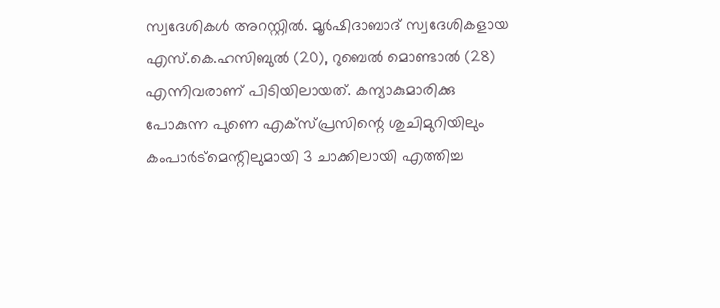സ്വദേശികൾ അറസ്റ്റിൽ. മൂർഷിദാബാദ് സ്വദേശികളായ എസ്.കെ.ഹസിബുൽ (20), റുബെൽ മൊണ്ടാൽ (28) എന്നിവരാണ് പിടിയിലായത്. കന്യാകുമാരിക്കു പോകുന്ന പുണെ എക്സ്പ്രസിന്റെ ശുചിമുറിയിലും കംപാർട്മെന്റിലുമായി 3 ചാക്കിലായി എത്തിച്ച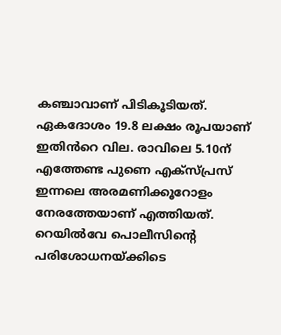കഞ്ചാവാണ് പിടികൂടിയത്. ഏകദോശം 19.8 ലക്ഷം രൂപയാണ് ഇതിൻറെ വില. രാവിലെ 5.10ന് എത്തേണ്ട പുണെ എക്സ്പ്രസ് ഇന്നലെ അരമണിക്കൂറോളം നേരത്തേയാണ് എത്തിയത്. റെയിൽവേ പൊലീസിന്റെ പരിശോധനയ്ക്കിടെ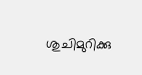ശുചിമുറിക്കു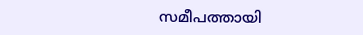സമീപത്തായി